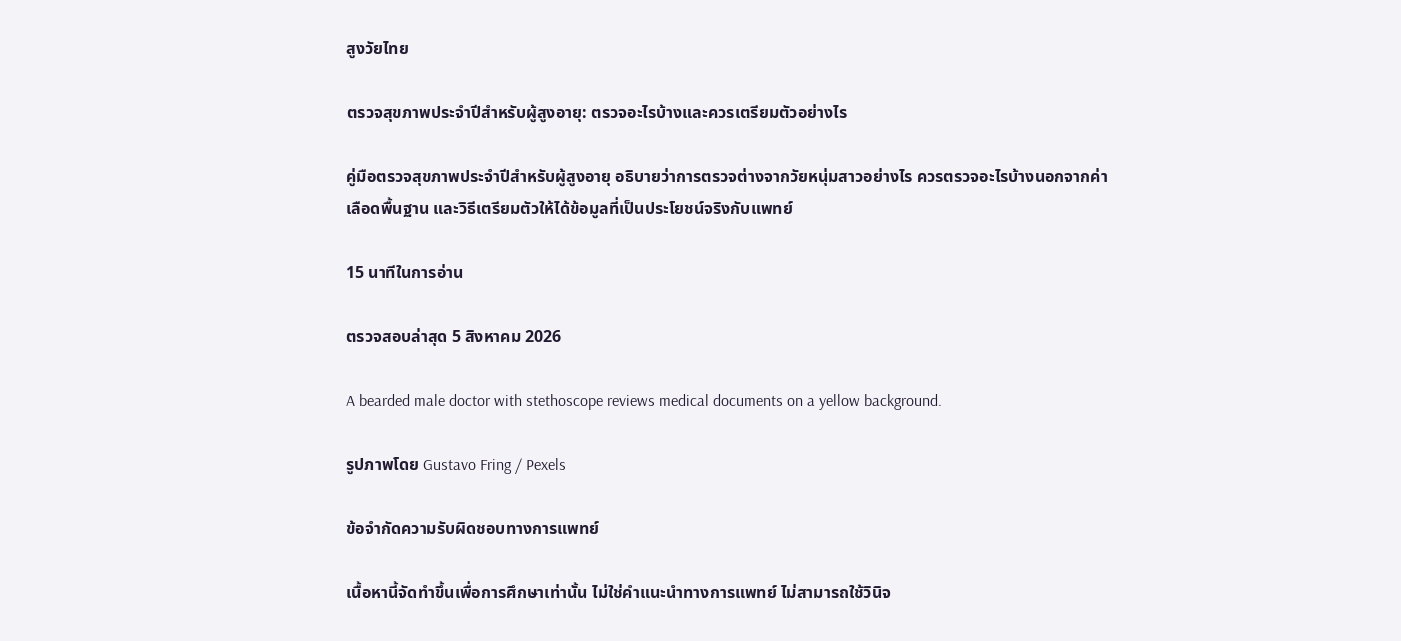สูงวัยไทย

ตรวจสุขภาพประจำปีสำหรับผู้สูงอายุ: ตรวจอะไรบ้างและควรเตรียมตัวอย่างไร

คู่มือตรวจสุขภาพประจำปีสำหรับผู้สูงอายุ อธิบายว่าการตรวจต่างจากวัยหนุ่มสาวอย่างไร ควรตรวจอะไรบ้างนอกจากค่าเลือดพื้นฐาน และวิธีเตรียมตัวให้ได้ข้อมูลที่เป็นประโยชน์จริงกับแพทย์

15 นาทีในการอ่าน

ตรวจสอบล่าสุด 5 สิงหาคม 2026

A bearded male doctor with stethoscope reviews medical documents on a yellow background.

รูปภาพโดย Gustavo Fring / Pexels

ข้อจำกัดความรับผิดชอบทางการแพทย์

เนื้อหานี้จัดทำขึ้นเพื่อการศึกษาเท่านั้น ไม่ใช่คำแนะนำทางการแพทย์ ไม่สามารถใช้วินิจ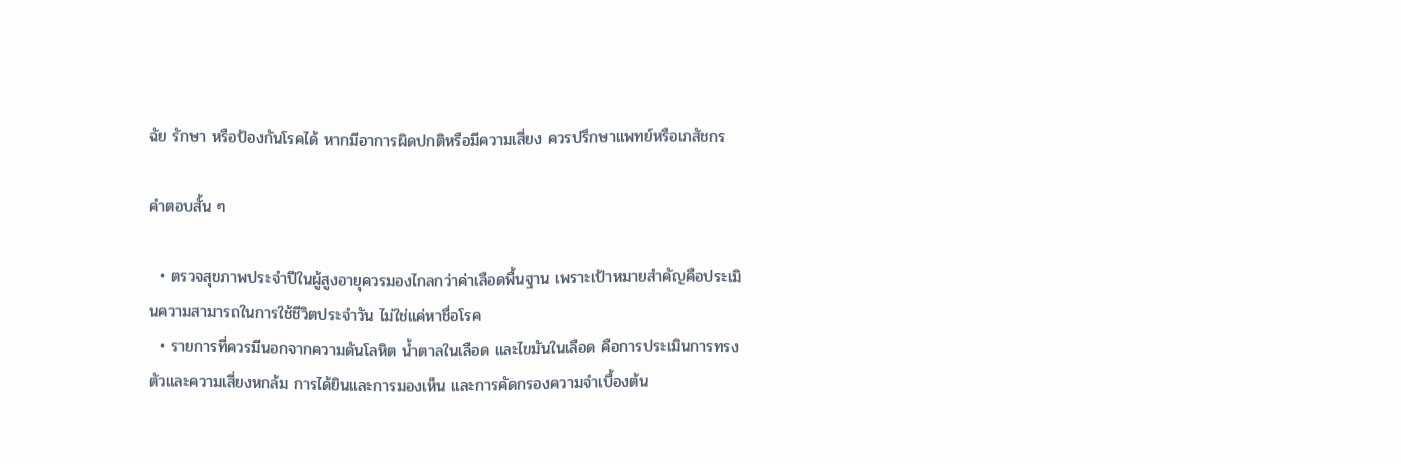ฉัย รักษา หรือป้องกันโรคได้ หากมีอาการผิดปกติหรือมีความเสี่ยง ควรปรึกษาแพทย์หรือเภสัชกร

คำตอบสั้น ๆ

  • ตรวจสุขภาพประจำปีในผู้สูงอายุควรมองไกลกว่าค่าเลือดพื้นฐาน เพราะเป้าหมายสำคัญคือประเมินความสามารถในการใช้ชีวิตประจำวัน ไม่ใช่แค่หาชื่อโรค
  • รายการที่ควรมีนอกจากความดันโลหิต น้ำตาลในเลือด และไขมันในเลือด คือการประเมินการทรงตัวและความเสี่ยงหกล้ม การได้ยินและการมองเห็น และการคัดกรองความจำเบื้องต้น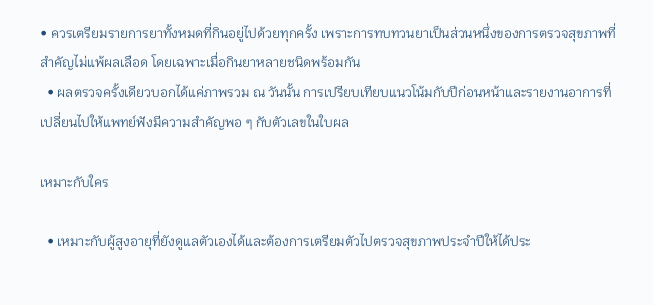• ควรเตรียมรายการยาทั้งหมดที่กินอยู่ไปด้วยทุกครั้ง เพราะการทบทวนยาเป็นส่วนหนึ่งของการตรวจสุขภาพที่สำคัญไม่แพ้ผลเลือด โดยเฉพาะเมื่อกินยาหลายชนิดพร้อมกัน
  • ผลตรวจครั้งเดียวบอกได้แค่ภาพรวม ณ วันนั้น การเปรียบเทียบแนวโน้มกับปีก่อนหน้าและรายงานอาการที่เปลี่ยนไปให้แพทย์ฟังมีความสำคัญพอ ๆ กับตัวเลขในใบผล

เหมาะกับใคร

  • เหมาะกับผู้สูงอายุที่ยังดูแลตัวเองได้และต้องการเตรียมตัวไปตรวจสุขภาพประจำปีให้ได้ประ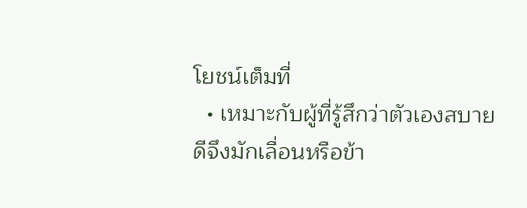โยชน์เต็มที่
  • เหมาะกับผู้ที่รู้สึกว่าตัวเองสบายดีจึงมักเลื่อนหรือข้า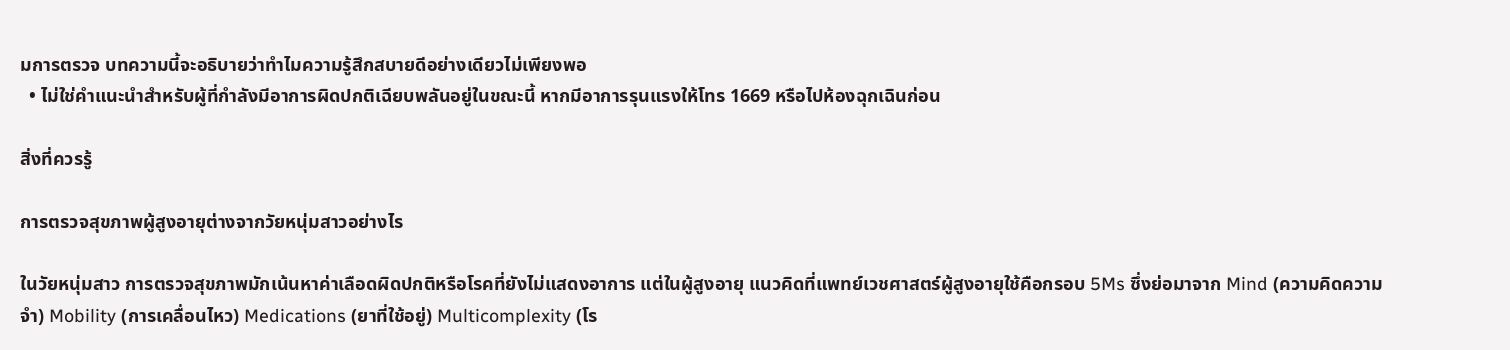มการตรวจ บทความนี้จะอธิบายว่าทำไมความรู้สึกสบายดีอย่างเดียวไม่เพียงพอ
  • ไม่ใช่คำแนะนำสำหรับผู้ที่กำลังมีอาการผิดปกติเฉียบพลันอยู่ในขณะนี้ หากมีอาการรุนแรงให้โทร 1669 หรือไปห้องฉุกเฉินก่อน

สิ่งที่ควรรู้

การตรวจสุขภาพผู้สูงอายุต่างจากวัยหนุ่มสาวอย่างไร

ในวัยหนุ่มสาว การตรวจสุขภาพมักเน้นหาค่าเลือดผิดปกติหรือโรคที่ยังไม่แสดงอาการ แต่ในผู้สูงอายุ แนวคิดที่แพทย์เวชศาสตร์ผู้สูงอายุใช้คือกรอบ 5Ms ซึ่งย่อมาจาก Mind (ความคิดความจำ) Mobility (การเคลื่อนไหว) Medications (ยาที่ใช้อยู่) Multicomplexity (โร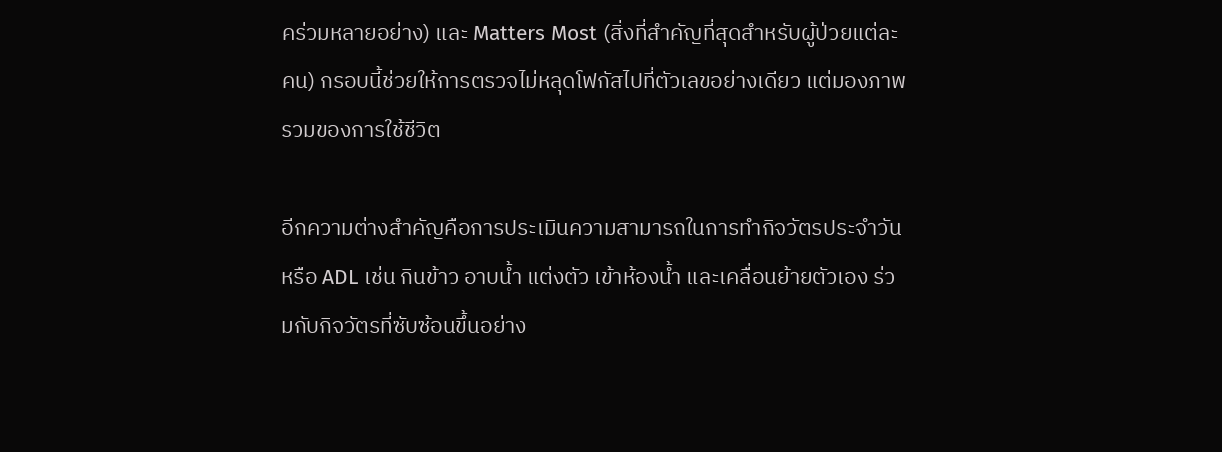คร่วมหลายอย่าง) และ Matters Most (สิ่งที่สำคัญที่สุดสำหรับผู้ป่วยแต่ละคน) กรอบนี้ช่วยให้การตรวจไม่หลุดโฟกัสไปที่ตัวเลขอย่างเดียว แต่มองภาพรวมของการใช้ชีวิต

อีกความต่างสำคัญคือการประเมินความสามารถในการทำกิจวัตรประจำวัน หรือ ADL เช่น กินข้าว อาบน้ำ แต่งตัว เข้าห้องน้ำ และเคลื่อนย้ายตัวเอง ร่วมกับกิจวัตรที่ซับซ้อนขึ้นอย่าง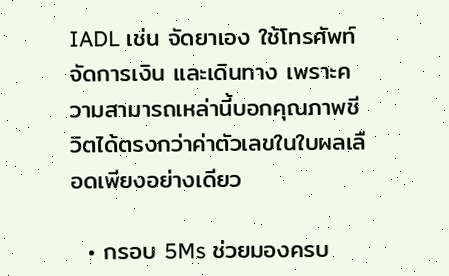IADL เช่น จัดยาเอง ใช้โทรศัพท์ จัดการเงิน และเดินทาง เพราะความสามารถเหล่านี้บอกคุณภาพชีวิตได้ตรงกว่าค่าตัวเลขในใบผลเลือดเพียงอย่างเดียว

  • กรอบ 5Ms ช่วยมองครบ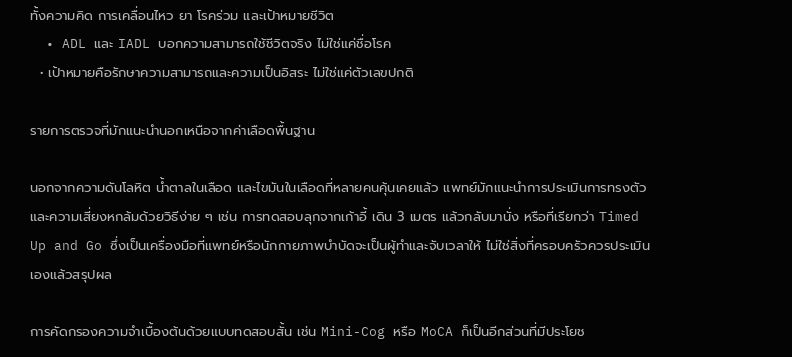ทั้งความคิด การเคลื่อนไหว ยา โรคร่วม และเป้าหมายชีวิต
  • ADL และ IADL บอกความสามารถใช้ชีวิตจริง ไม่ใช่แค่ชื่อโรค
  • เป้าหมายคือรักษาความสามารถและความเป็นอิสระ ไม่ใช่แค่ตัวเลขปกติ

รายการตรวจที่มักแนะนำนอกเหนือจากค่าเลือดพื้นฐาน

นอกจากความดันโลหิต น้ำตาลในเลือด และไขมันในเลือดที่หลายคนคุ้นเคยแล้ว แพทย์มักแนะนำการประเมินการทรงตัวและความเสี่ยงหกล้มด้วยวิธีง่าย ๆ เช่น การทดสอบลุกจากเก้าอี้ เดิน 3 เมตร แล้วกลับมานั่ง หรือที่เรียกว่า Timed Up and Go ซึ่งเป็นเครื่องมือที่แพทย์หรือนักกายภาพบำบัดจะเป็นผู้ทำและจับเวลาให้ ไม่ใช่สิ่งที่ครอบครัวควรประเมินเองแล้วสรุปผล

การคัดกรองความจำเบื้องต้นด้วยแบบทดสอบสั้น เช่น Mini-Cog หรือ MoCA ก็เป็นอีกส่วนที่มีประโยช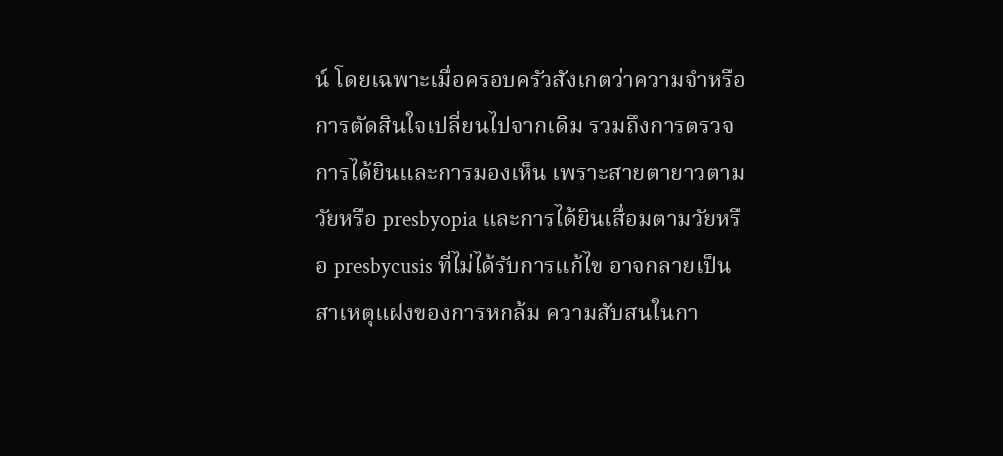น์ โดยเฉพาะเมื่อครอบครัวสังเกตว่าความจำหรือการตัดสินใจเปลี่ยนไปจากเดิม รวมถึงการตรวจการได้ยินและการมองเห็น เพราะสายตายาวตามวัยหรือ presbyopia และการได้ยินเสื่อมตามวัยหรือ presbycusis ที่ไม่ได้รับการแก้ไข อาจกลายเป็นสาเหตุแฝงของการหกล้ม ความสับสนในกา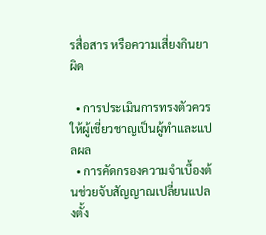รสื่อสาร หรือความเสี่ยงกินยาผิด

  • การประเมินการทรงตัวควรให้ผู้เชี่ยวชาญเป็นผู้ทำและแปลผล
  • การคัดกรองความจำเบื้องต้นช่วยจับสัญญาณเปลี่ยนแปลงตั้ง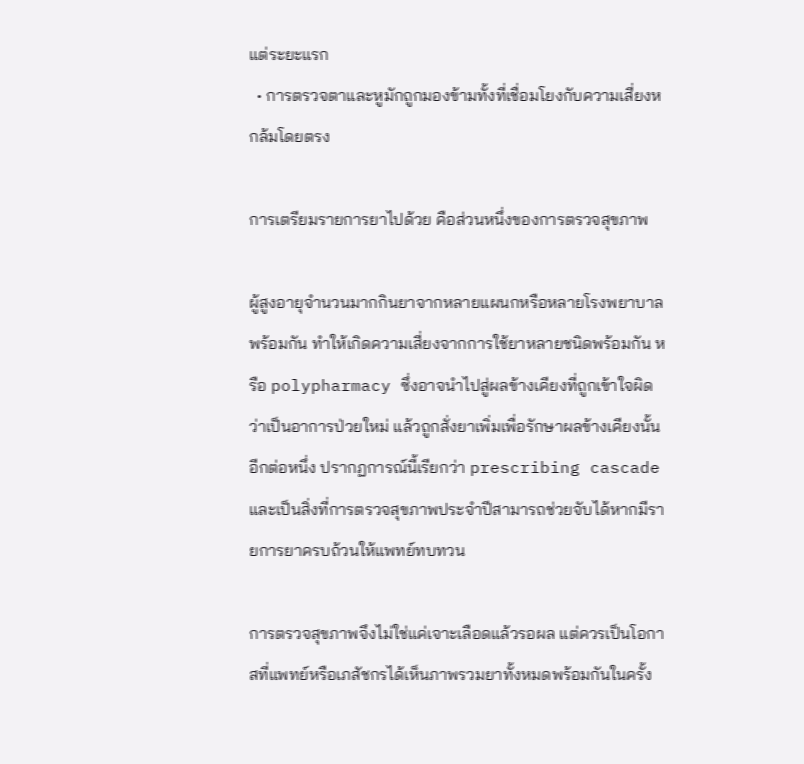แต่ระยะแรก
  • การตรวจตาและหูมักถูกมองข้ามทั้งที่เชื่อมโยงกับความเสี่ยงหกล้มโดยตรง

การเตรียมรายการยาไปด้วย คือส่วนหนึ่งของการตรวจสุขภาพ

ผู้สูงอายุจำนวนมากกินยาจากหลายแผนกหรือหลายโรงพยาบาลพร้อมกัน ทำให้เกิดความเสี่ยงจากการใช้ยาหลายชนิดพร้อมกัน หรือ polypharmacy ซึ่งอาจนำไปสู่ผลข้างเคียงที่ถูกเข้าใจผิดว่าเป็นอาการป่วยใหม่ แล้วถูกสั่งยาเพิ่มเพื่อรักษาผลข้างเคียงนั้นอีกต่อหนึ่ง ปรากฏการณ์นี้เรียกว่า prescribing cascade และเป็นสิ่งที่การตรวจสุขภาพประจำปีสามารถช่วยจับได้หากมีรายการยาครบถ้วนให้แพทย์ทบทวน

การตรวจสุขภาพจึงไม่ใช่แค่เจาะเลือดแล้วรอผล แต่ควรเป็นโอกาสที่แพทย์หรือเภสัชกรได้เห็นภาพรวมยาทั้งหมดพร้อมกันในครั้ง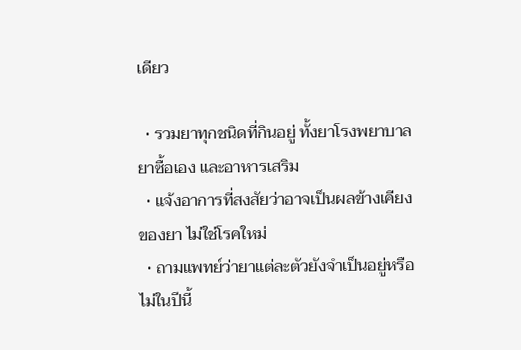เดียว

  • รวมยาทุกชนิดที่กินอยู่ ทั้งยาโรงพยาบาล ยาซื้อเอง และอาหารเสริม
  • แจ้งอาการที่สงสัยว่าอาจเป็นผลข้างเคียงของยา ไม่ใช่โรคใหม่
  • ถามแพทย์ว่ายาแต่ละตัวยังจำเป็นอยู่หรือไม่ในปีนี้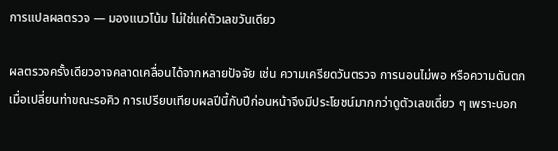การแปลผลตรวจ — มองแนวโน้ม ไม่ใช่แค่ตัวเลขวันเดียว

ผลตรวจครั้งเดียวอาจคลาดเคลื่อนได้จากหลายปัจจัย เช่น ความเครียดวันตรวจ การนอนไม่พอ หรือความดันตกเมื่อเปลี่ยนท่าขณะรอคิว การเปรียบเทียบผลปีนี้กับปีก่อนหน้าจึงมีประโยชน์มากกว่าดูตัวเลขเดี่ยว ๆ เพราะบอก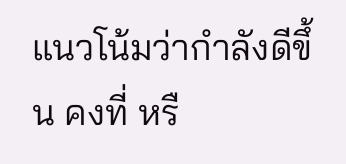แนวโน้มว่ากำลังดีขึ้น คงที่ หรื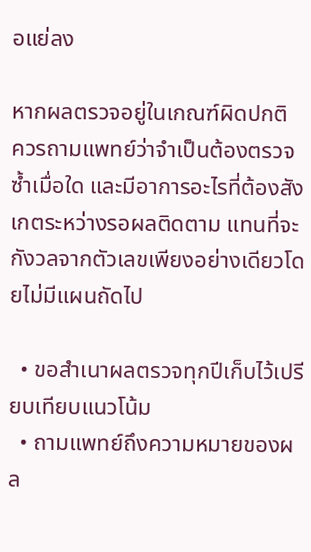อแย่ลง

หากผลตรวจอยู่ในเกณฑ์ผิดปกติ ควรถามแพทย์ว่าจำเป็นต้องตรวจซ้ำเมื่อใด และมีอาการอะไรที่ต้องสังเกตระหว่างรอผลติดตาม แทนที่จะกังวลจากตัวเลขเพียงอย่างเดียวโดยไม่มีแผนถัดไป

  • ขอสำเนาผลตรวจทุกปีเก็บไว้เปรียบเทียบแนวโน้ม
  • ถามแพทย์ถึงความหมายของผล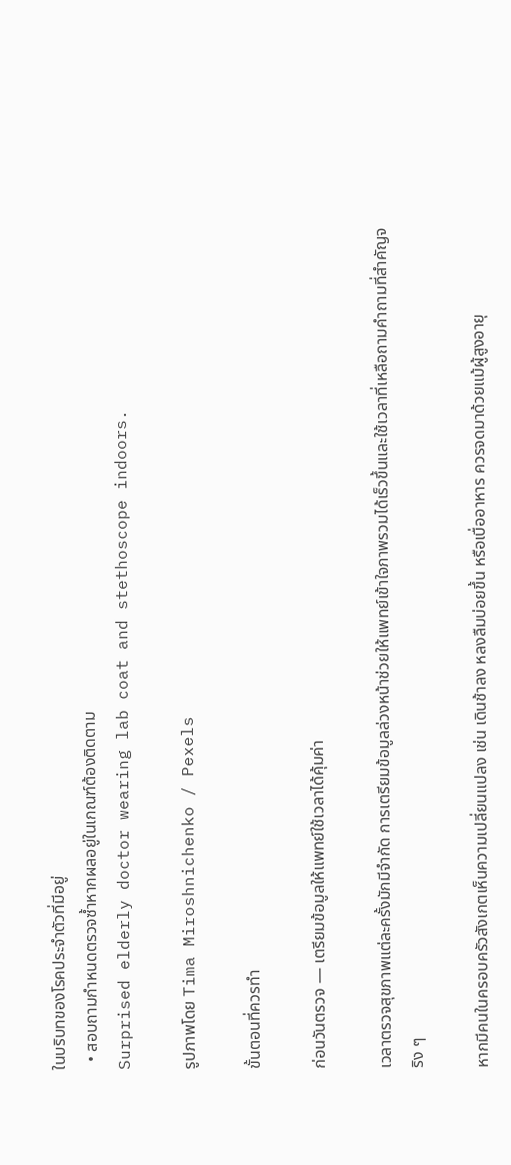ในบริบทของโรคประจำตัวที่มีอยู่
  • สอบถามกำหนดตรวจซ้ำหากผลอยู่ในเกณฑ์ต้องติดตาม
Surprised elderly doctor wearing lab coat and stethoscope indoors.

รูปภาพโดย Tima Miroshnichenko / Pexels

ขั้นตอนที่ควรทำ

ก่อนวันตรวจ — เตรียมข้อมูลให้แพทย์ใช้เวลาได้คุ้มค่า

เวลาตรวจสุขภาพแต่ละครั้งมักมีจำกัด การเตรียมข้อมูลล่วงหน้าช่วยให้แพทย์เข้าใจภาพรวมได้เร็วขึ้นและใช้เวลาที่เหลือถามคำถามที่สำคัญจริง ๆ

หากมีคนในครอบครัวสังเกตเห็นความเปลี่ยนแปลง เช่น เดินช้าลง หลงลืมบ่อยขึ้น หรือเบื่ออาหาร ควรจดมาด้วยแม้ผู้สูงอายุ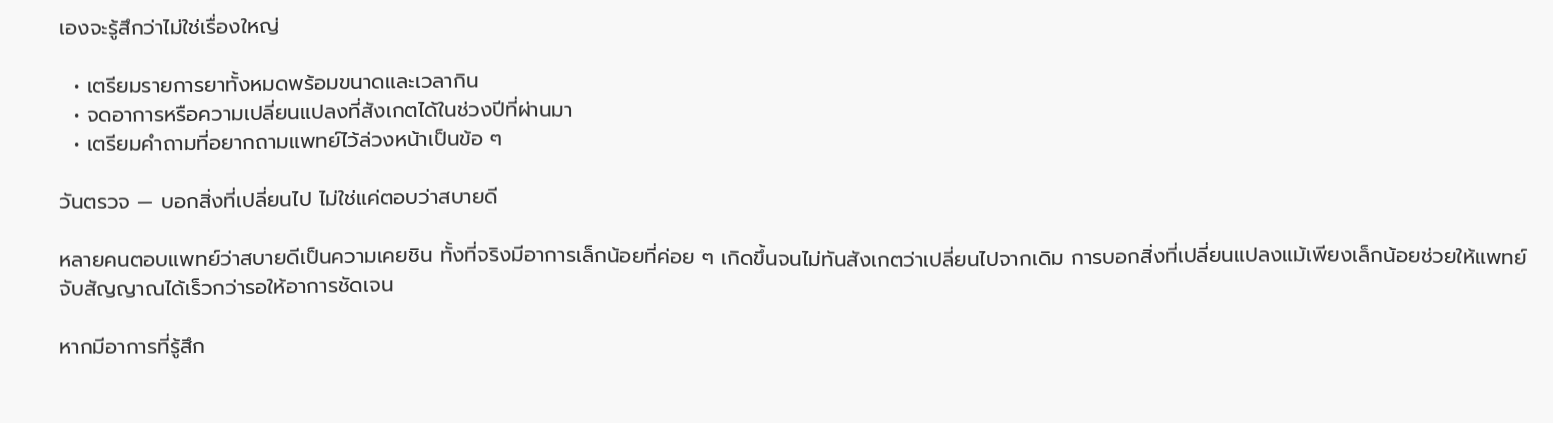เองจะรู้สึกว่าไม่ใช่เรื่องใหญ่

  • เตรียมรายการยาทั้งหมดพร้อมขนาดและเวลากิน
  • จดอาการหรือความเปลี่ยนแปลงที่สังเกตได้ในช่วงปีที่ผ่านมา
  • เตรียมคำถามที่อยากถามแพทย์ไว้ล่วงหน้าเป็นข้อ ๆ

วันตรวจ — บอกสิ่งที่เปลี่ยนไป ไม่ใช่แค่ตอบว่าสบายดี

หลายคนตอบแพทย์ว่าสบายดีเป็นความเคยชิน ทั้งที่จริงมีอาการเล็กน้อยที่ค่อย ๆ เกิดขึ้นจนไม่ทันสังเกตว่าเปลี่ยนไปจากเดิม การบอกสิ่งที่เปลี่ยนแปลงแม้เพียงเล็กน้อยช่วยให้แพทย์จับสัญญาณได้เร็วกว่ารอให้อาการชัดเจน

หากมีอาการที่รู้สึก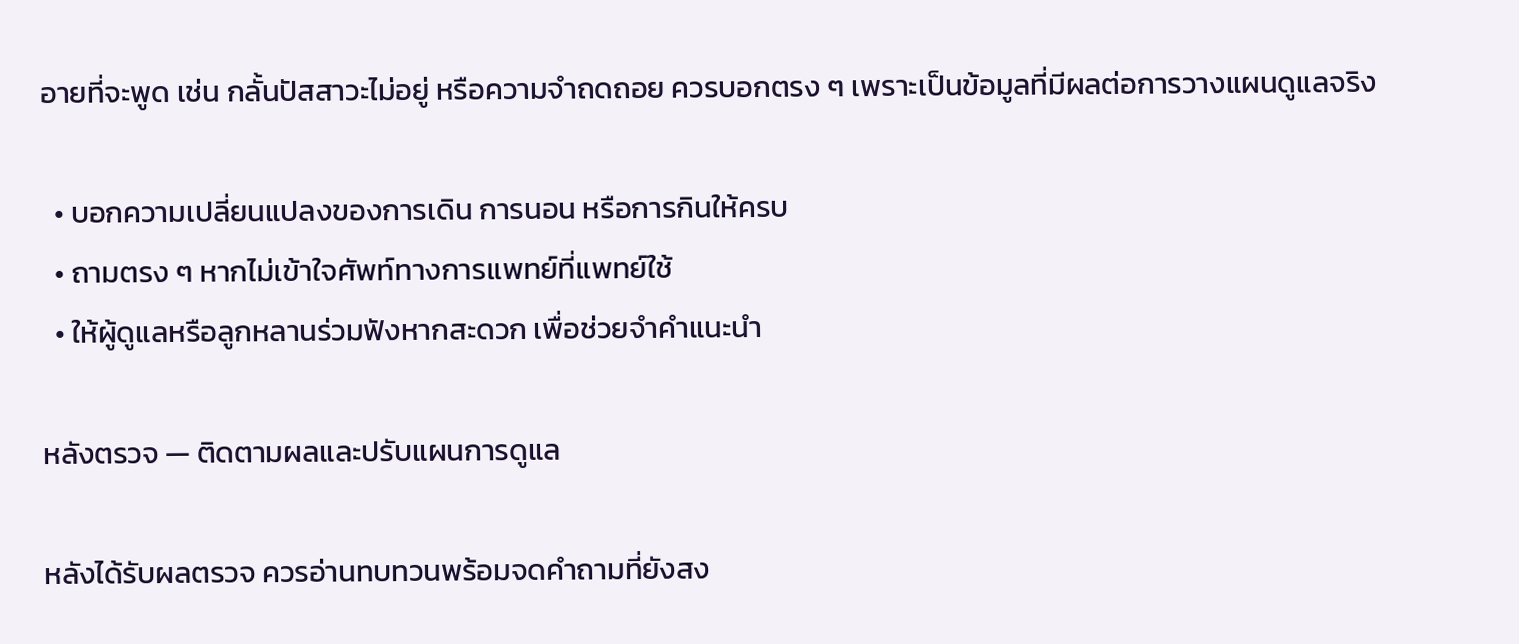อายที่จะพูด เช่น กลั้นปัสสาวะไม่อยู่ หรือความจำถดถอย ควรบอกตรง ๆ เพราะเป็นข้อมูลที่มีผลต่อการวางแผนดูแลจริง

  • บอกความเปลี่ยนแปลงของการเดิน การนอน หรือการกินให้ครบ
  • ถามตรง ๆ หากไม่เข้าใจศัพท์ทางการแพทย์ที่แพทย์ใช้
  • ให้ผู้ดูแลหรือลูกหลานร่วมฟังหากสะดวก เพื่อช่วยจำคำแนะนำ

หลังตรวจ — ติดตามผลและปรับแผนการดูแล

หลังได้รับผลตรวจ ควรอ่านทบทวนพร้อมจดคำถามที่ยังสง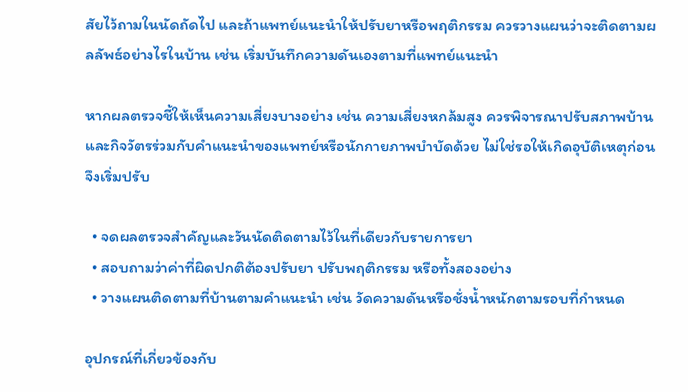สัยไว้ถามในนัดถัดไป และถ้าแพทย์แนะนำให้ปรับยาหรือพฤติกรรม ควรวางแผนว่าจะติดตามผลลัพธ์อย่างไรในบ้าน เช่น เริ่มบันทึกความดันเองตามที่แพทย์แนะนำ

หากผลตรวจชี้ให้เห็นความเสี่ยงบางอย่าง เช่น ความเสี่ยงหกล้มสูง ควรพิจารณาปรับสภาพบ้านและกิจวัตรร่วมกับคำแนะนำของแพทย์หรือนักกายภาพบำบัดด้วย ไม่ใช่รอให้เกิดอุบัติเหตุก่อนจึงเริ่มปรับ

  • จดผลตรวจสำคัญและวันนัดติดตามไว้ในที่เดียวกับรายการยา
  • สอบถามว่าค่าที่ผิดปกติต้องปรับยา ปรับพฤติกรรม หรือทั้งสองอย่าง
  • วางแผนติดตามที่บ้านตามคำแนะนำ เช่น วัดความดันหรือชั่งน้ำหนักตามรอบที่กำหนด

อุปกรณ์ที่เกี่ยวข้องกับ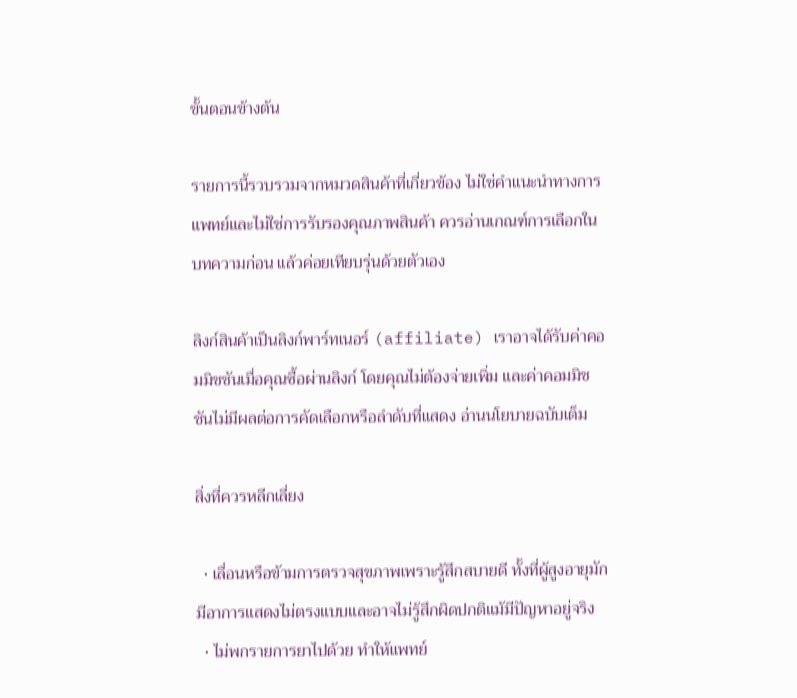ขั้นตอนข้างต้น

รายการนี้รวบรวมจากหมวดสินค้าที่เกี่ยวข้อง ไม่ใช่คำแนะนำทางการแพทย์และไม่ใช่การรับรองคุณภาพสินค้า ควรอ่านเกณฑ์การเลือกในบทความก่อน แล้วค่อยเทียบรุ่นด้วยตัวเอง

ลิงก์สินค้าเป็นลิงก์พาร์ทเนอร์ (affiliate) เราอาจได้รับค่าคอมมิชชันเมื่อคุณซื้อผ่านลิงก์ โดยคุณไม่ต้องจ่ายเพิ่ม และค่าคอมมิชชันไม่มีผลต่อการคัดเลือกหรือลำดับที่แสดง อ่านนโยบายฉบับเต็ม

สิ่งที่ควรหลีกเลี่ยง

  • เลื่อนหรือข้ามการตรวจสุขภาพเพราะรู้สึกสบายดี ทั้งที่ผู้สูงอายุมักมีอาการแสดงไม่ตรงแบบและอาจไม่รู้สึกผิดปกติแม้มีปัญหาอยู่จริง
  • ไม่พกรายการยาไปด้วย ทำให้แพทย์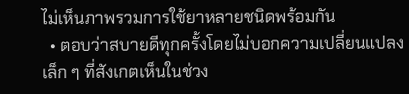ไม่เห็นภาพรวมการใช้ยาหลายชนิดพร้อมกัน
  • ตอบว่าสบายดีทุกครั้งโดยไม่บอกความเปลี่ยนแปลงเล็ก ๆ ที่สังเกตเห็นในช่วง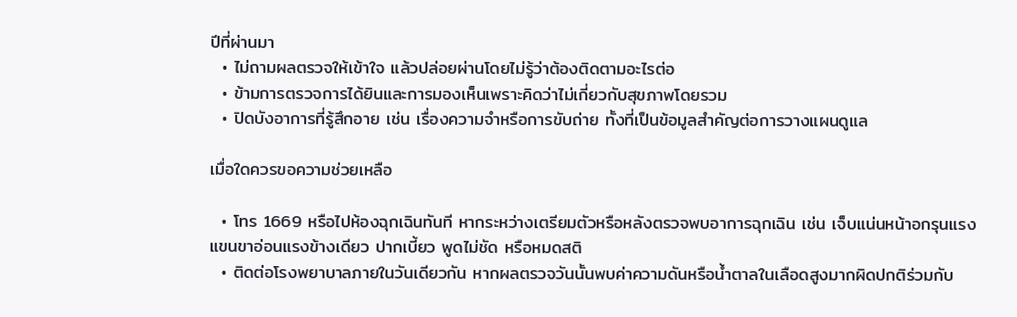ปีที่ผ่านมา
  • ไม่ถามผลตรวจให้เข้าใจ แล้วปล่อยผ่านโดยไม่รู้ว่าต้องติดตามอะไรต่อ
  • ข้ามการตรวจการได้ยินและการมองเห็นเพราะคิดว่าไม่เกี่ยวกับสุขภาพโดยรวม
  • ปิดบังอาการที่รู้สึกอาย เช่น เรื่องความจำหรือการขับถ่าย ทั้งที่เป็นข้อมูลสำคัญต่อการวางแผนดูแล

เมื่อใดควรขอความช่วยเหลือ

  • โทร 1669 หรือไปห้องฉุกเฉินทันที หากระหว่างเตรียมตัวหรือหลังตรวจพบอาการฉุกเฉิน เช่น เจ็บแน่นหน้าอกรุนแรง แขนขาอ่อนแรงข้างเดียว ปากเบี้ยว พูดไม่ชัด หรือหมดสติ
  • ติดต่อโรงพยาบาลภายในวันเดียวกัน หากผลตรวจวันนั้นพบค่าความดันหรือน้ำตาลในเลือดสูงมากผิดปกติร่วมกับ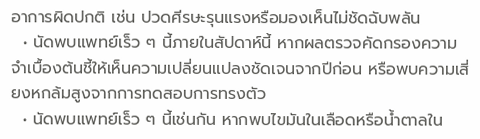อาการผิดปกติ เช่น ปวดศีรษะรุนแรงหรือมองเห็นไม่ชัดฉับพลัน
  • นัดพบแพทย์เร็ว ๆ นี้ภายในสัปดาห์นี้ หากผลตรวจคัดกรองความจำเบื้องต้นชี้ให้เห็นความเปลี่ยนแปลงชัดเจนจากปีก่อน หรือพบความเสี่ยงหกล้มสูงจากการทดสอบการทรงตัว
  • นัดพบแพทย์เร็ว ๆ นี้เช่นกัน หากพบไขมันในเลือดหรือน้ำตาลใน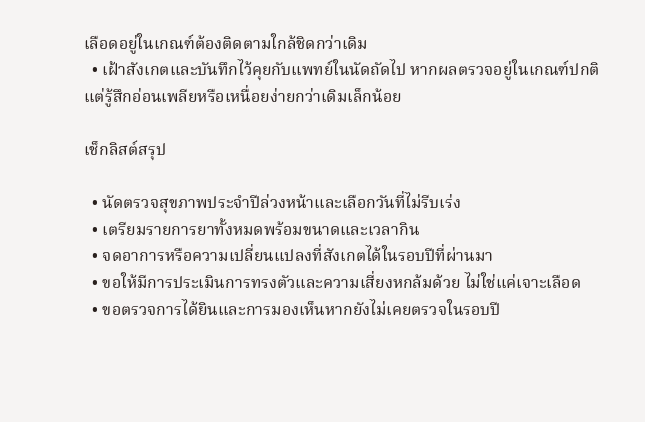เลือดอยู่ในเกณฑ์ต้องติดตามใกล้ชิดกว่าเดิม
  • เฝ้าสังเกตและบันทึกไว้คุยกับแพทย์ในนัดถัดไป หากผลตรวจอยู่ในเกณฑ์ปกติแต่รู้สึกอ่อนเพลียหรือเหนื่อยง่ายกว่าเดิมเล็กน้อย

เช็กลิสต์สรุป

  • นัดตรวจสุขภาพประจำปีล่วงหน้าและเลือกวันที่ไม่รีบเร่ง
  • เตรียมรายการยาทั้งหมดพร้อมขนาดและเวลากิน
  • จดอาการหรือความเปลี่ยนแปลงที่สังเกตได้ในรอบปีที่ผ่านมา
  • ขอให้มีการประเมินการทรงตัวและความเสี่ยงหกล้มด้วย ไม่ใช่แค่เจาะเลือด
  • ขอตรวจการได้ยินและการมองเห็นหากยังไม่เคยตรวจในรอบปี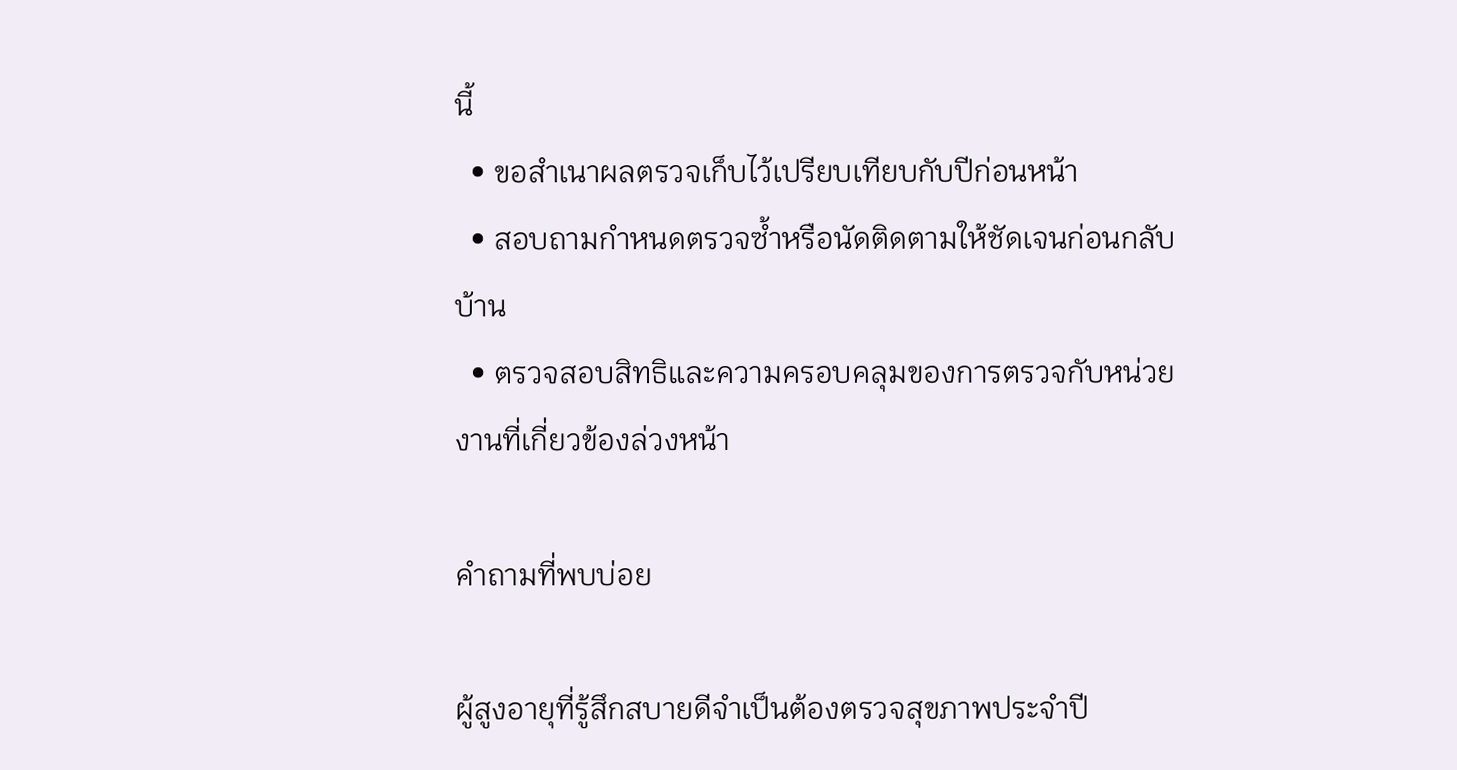นี้
  • ขอสำเนาผลตรวจเก็บไว้เปรียบเทียบกับปีก่อนหน้า
  • สอบถามกำหนดตรวจซ้ำหรือนัดติดตามให้ชัดเจนก่อนกลับบ้าน
  • ตรวจสอบสิทธิและความครอบคลุมของการตรวจกับหน่วยงานที่เกี่ยวข้องล่วงหน้า

คำถามที่พบบ่อย

ผู้สูงอายุที่รู้สึกสบายดีจำเป็นต้องตรวจสุขภาพประจำปี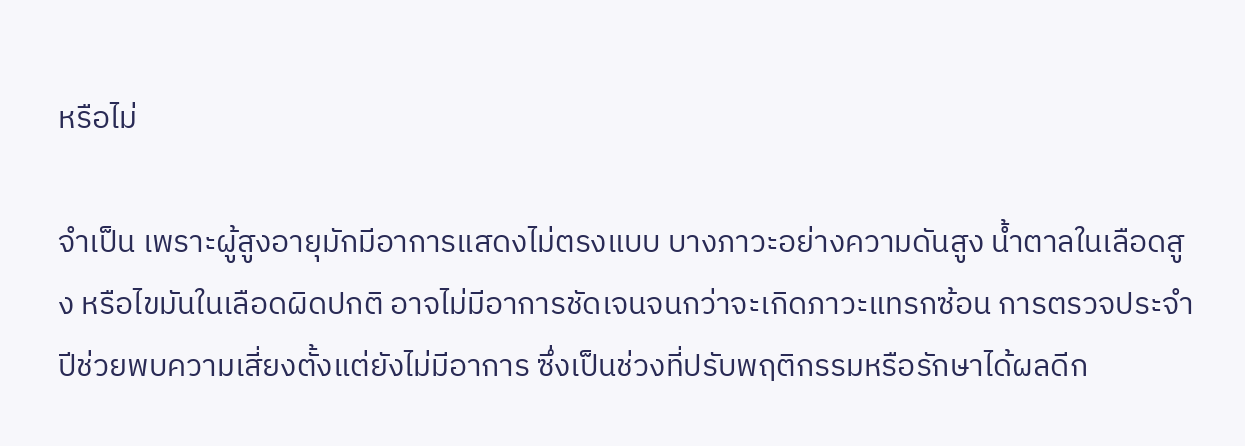หรือไม่

จำเป็น เพราะผู้สูงอายุมักมีอาการแสดงไม่ตรงแบบ บางภาวะอย่างความดันสูง น้ำตาลในเลือดสูง หรือไขมันในเลือดผิดปกติ อาจไม่มีอาการชัดเจนจนกว่าจะเกิดภาวะแทรกซ้อน การตรวจประจำปีช่วยพบความเสี่ยงตั้งแต่ยังไม่มีอาการ ซึ่งเป็นช่วงที่ปรับพฤติกรรมหรือรักษาได้ผลดีก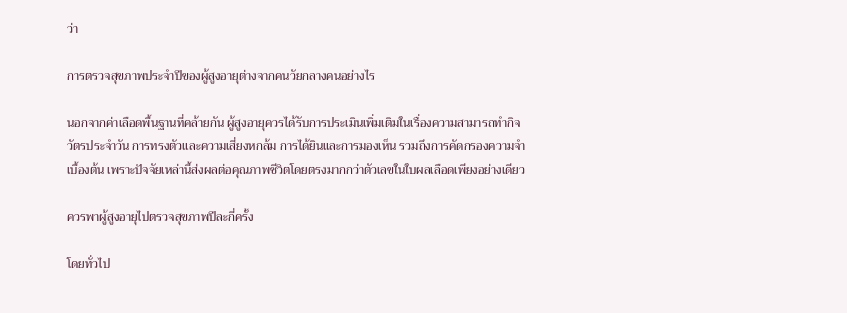ว่า

การตรวจสุขภาพประจำปีของผู้สูงอายุต่างจากคนวัยกลางคนอย่างไร

นอกจากค่าเลือดพื้นฐานที่คล้ายกัน ผู้สูงอายุควรได้รับการประเมินเพิ่มเติมในเรื่องความสามารถทำกิจวัตรประจำวัน การทรงตัวและความเสี่ยงหกล้ม การได้ยินและการมองเห็น รวมถึงการคัดกรองความจำเบื้องต้น เพราะปัจจัยเหล่านี้ส่งผลต่อคุณภาพชีวิตโดยตรงมากกว่าตัวเลขในใบผลเลือดเพียงอย่างเดียว

ควรพาผู้สูงอายุไปตรวจสุขภาพปีละกี่ครั้ง

โดยทั่วไป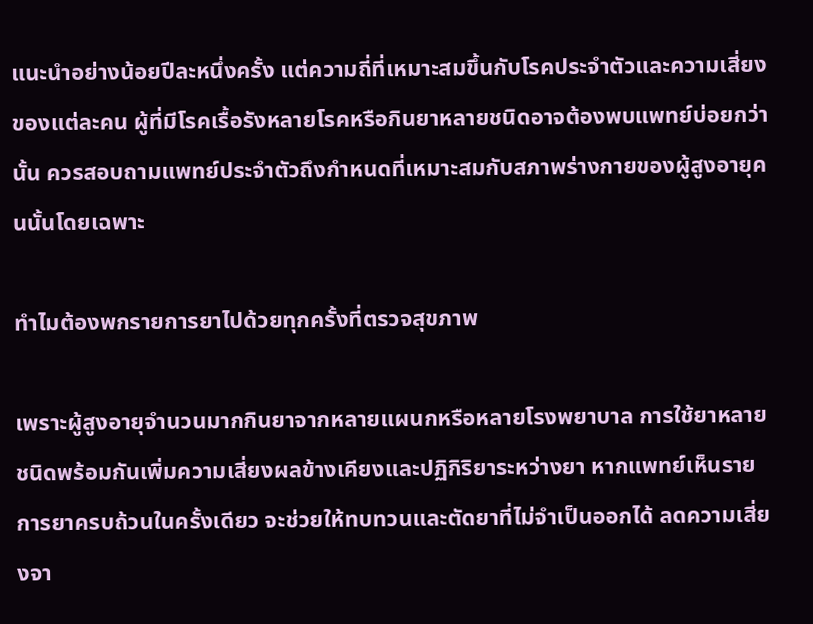แนะนำอย่างน้อยปีละหนึ่งครั้ง แต่ความถี่ที่เหมาะสมขึ้นกับโรคประจำตัวและความเสี่ยงของแต่ละคน ผู้ที่มีโรคเรื้อรังหลายโรคหรือกินยาหลายชนิดอาจต้องพบแพทย์บ่อยกว่านั้น ควรสอบถามแพทย์ประจำตัวถึงกำหนดที่เหมาะสมกับสภาพร่างกายของผู้สูงอายุคนนั้นโดยเฉพาะ

ทำไมต้องพกรายการยาไปด้วยทุกครั้งที่ตรวจสุขภาพ

เพราะผู้สูงอายุจำนวนมากกินยาจากหลายแผนกหรือหลายโรงพยาบาล การใช้ยาหลายชนิดพร้อมกันเพิ่มความเสี่ยงผลข้างเคียงและปฏิกิริยาระหว่างยา หากแพทย์เห็นรายการยาครบถ้วนในครั้งเดียว จะช่วยให้ทบทวนและตัดยาที่ไม่จำเป็นออกได้ ลดความเสี่ยงจา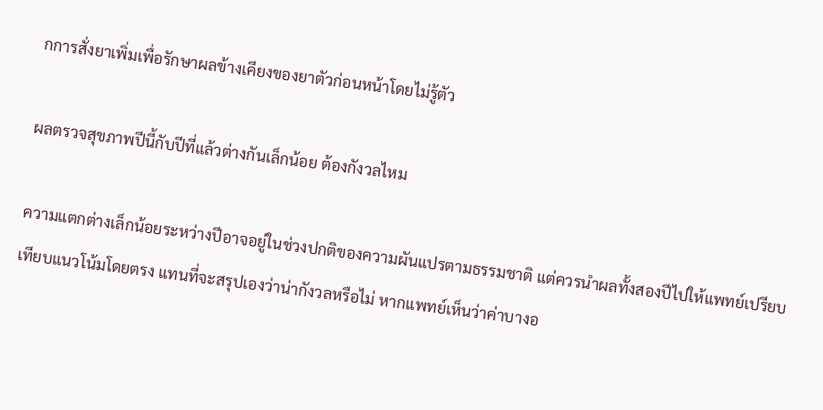กการสั่งยาเพิ่มเพื่อรักษาผลข้างเคียงของยาตัวก่อนหน้าโดยไม่รู้ตัว

ผลตรวจสุขภาพปีนี้กับปีที่แล้วต่างกันเล็กน้อย ต้องกังวลไหม

ความแตกต่างเล็กน้อยระหว่างปีอาจอยู่ในช่วงปกติของความผันแปรตามธรรมชาติ แต่ควรนำผลทั้งสองปีไปให้แพทย์เปรียบเทียบแนวโน้มโดยตรง แทนที่จะสรุปเองว่าน่ากังวลหรือไม่ หากแพทย์เห็นว่าค่าบางอ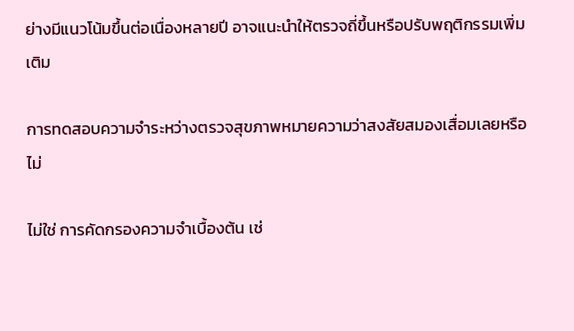ย่างมีแนวโน้มขึ้นต่อเนื่องหลายปี อาจแนะนำให้ตรวจถี่ขึ้นหรือปรับพฤติกรรมเพิ่มเติม

การทดสอบความจำระหว่างตรวจสุขภาพหมายความว่าสงสัยสมองเสื่อมเลยหรือไม่

ไม่ใช่ การคัดกรองความจำเบื้องต้น เช่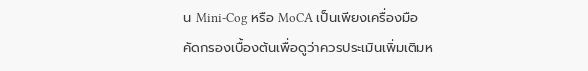น Mini-Cog หรือ MoCA เป็นเพียงเครื่องมือคัดกรองเบื้องต้นเพื่อดูว่าควรประเมินเพิ่มเติมห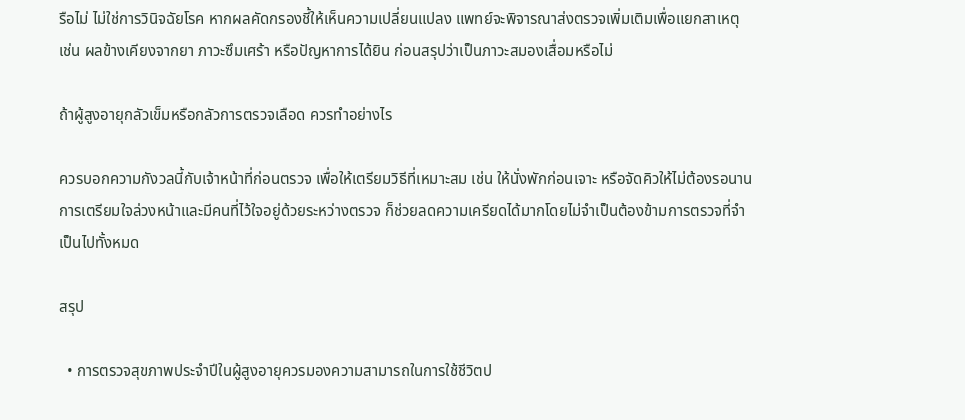รือไม่ ไม่ใช่การวินิจฉัยโรค หากผลคัดกรองชี้ให้เห็นความเปลี่ยนแปลง แพทย์จะพิจารณาส่งตรวจเพิ่มเติมเพื่อแยกสาเหตุ เช่น ผลข้างเคียงจากยา ภาวะซึมเศร้า หรือปัญหาการได้ยิน ก่อนสรุปว่าเป็นภาวะสมองเสื่อมหรือไม่

ถ้าผู้สูงอายุกลัวเข็มหรือกลัวการตรวจเลือด ควรทำอย่างไร

ควรบอกความกังวลนี้กับเจ้าหน้าที่ก่อนตรวจ เพื่อให้เตรียมวิธีที่เหมาะสม เช่น ให้นั่งพักก่อนเจาะ หรือจัดคิวให้ไม่ต้องรอนาน การเตรียมใจล่วงหน้าและมีคนที่ไว้ใจอยู่ด้วยระหว่างตรวจ ก็ช่วยลดความเครียดได้มากโดยไม่จำเป็นต้องข้ามการตรวจที่จำเป็นไปทั้งหมด

สรุป

  • การตรวจสุขภาพประจำปีในผู้สูงอายุควรมองความสามารถในการใช้ชีวิตป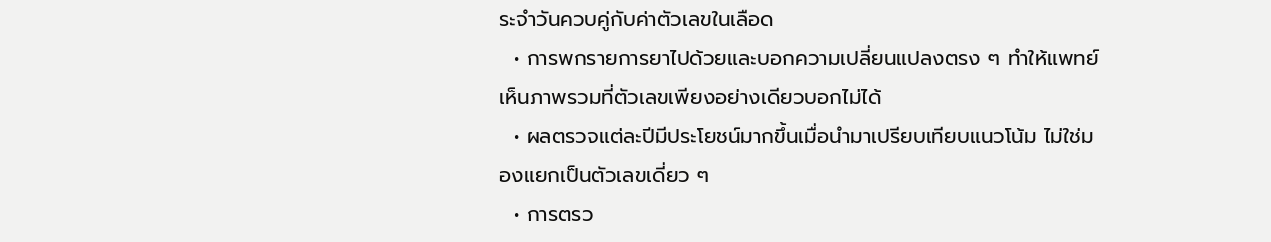ระจำวันควบคู่กับค่าตัวเลขในเลือด
  • การพกรายการยาไปด้วยและบอกความเปลี่ยนแปลงตรง ๆ ทำให้แพทย์เห็นภาพรวมที่ตัวเลขเพียงอย่างเดียวบอกไม่ได้
  • ผลตรวจแต่ละปีมีประโยชน์มากขึ้นเมื่อนำมาเปรียบเทียบแนวโน้ม ไม่ใช่มองแยกเป็นตัวเลขเดี่ยว ๆ
  • การตรว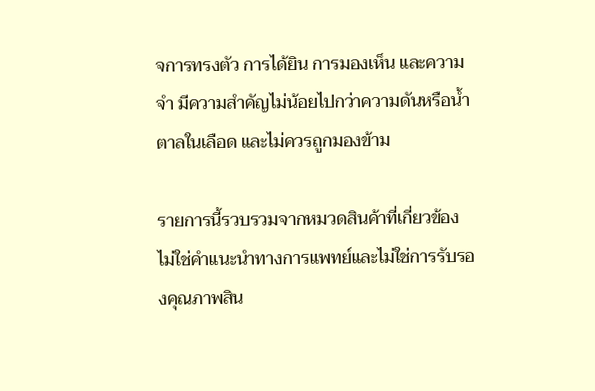จการทรงตัว การได้ยิน การมองเห็น และความจำ มีความสำคัญไม่น้อยไปกว่าความดันหรือน้ำตาลในเลือด และไม่ควรถูกมองข้าม

รายการนี้รวบรวมจากหมวดสินค้าที่เกี่ยวข้อง ไม่ใช่คำแนะนำทางการแพทย์และไม่ใช่การรับรองคุณภาพสิน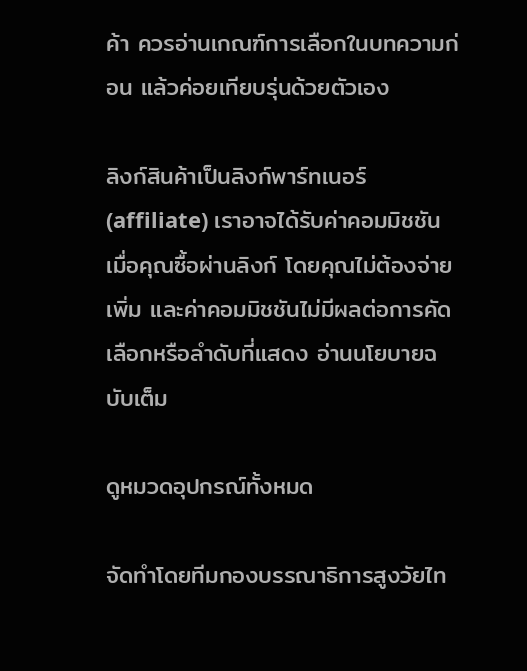ค้า ควรอ่านเกณฑ์การเลือกในบทความก่อน แล้วค่อยเทียบรุ่นด้วยตัวเอง

ลิงก์สินค้าเป็นลิงก์พาร์ทเนอร์ (affiliate) เราอาจได้รับค่าคอมมิชชันเมื่อคุณซื้อผ่านลิงก์ โดยคุณไม่ต้องจ่ายเพิ่ม และค่าคอมมิชชันไม่มีผลต่อการคัดเลือกหรือลำดับที่แสดง อ่านนโยบายฉบับเต็ม

ดูหมวดอุปกรณ์ทั้งหมด

จัดทำโดยทีมกองบรรณาธิการสูงวัยไท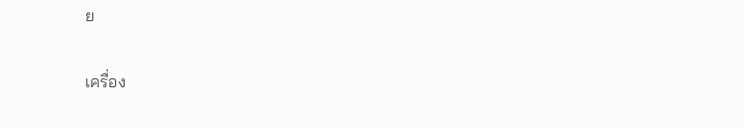ย

เครื่อง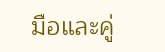มือและคู่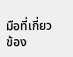มือที่เกี่ยวข้อง